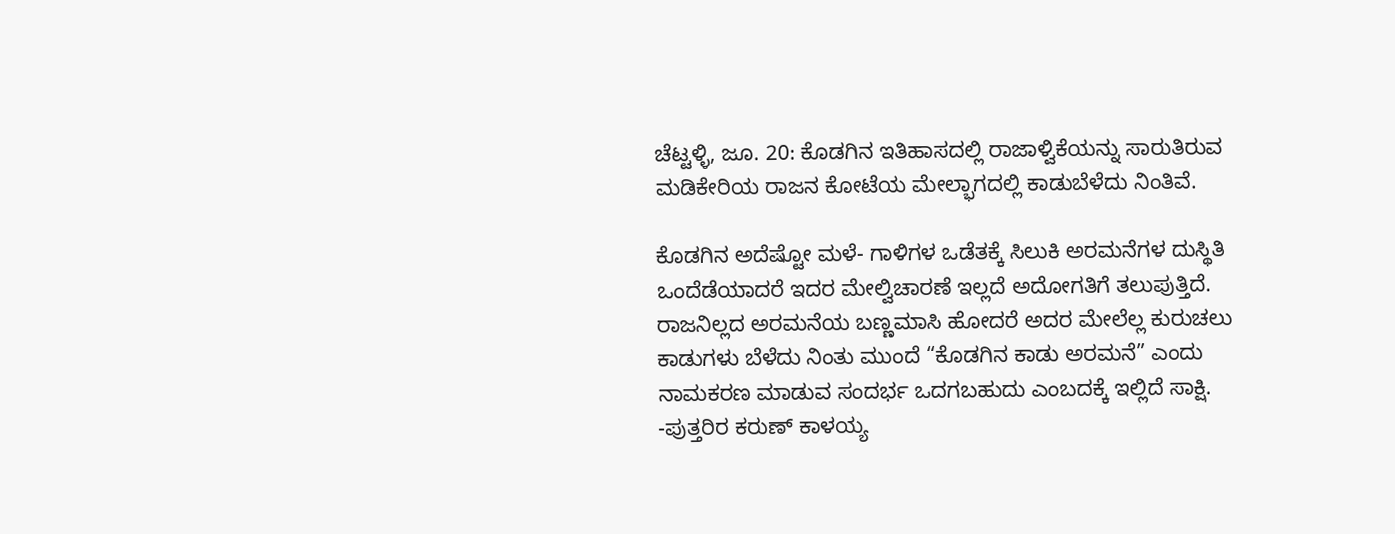ಚೆಟ್ಟಳ್ಳಿ, ಜೂ. 20: ಕೊಡಗಿನ ಇತಿಹಾಸದಲ್ಲಿ ರಾಜಾಳ್ವಿಕೆಯನ್ನು ಸಾರುತಿರುವ ಮಡಿಕೇರಿಯ ರಾಜನ ಕೋಟೆಯ ಮೇಲ್ಭಾಗದಲ್ಲಿ ಕಾಡುಬೆಳೆದು ನಿಂತಿವೆ.

ಕೊಡಗಿನ ಅದೆಷ್ಟೋ ಮಳೆ- ಗಾಳಿಗಳ ಒಡೆತಕ್ಕೆ ಸಿಲುಕಿ ಅರಮನೆಗಳ ದುಸ್ಥಿತಿ ಒಂದೆಡೆಯಾದರೆ ಇದರ ಮೇಲ್ವಿಚಾರಣೆ ಇಲ್ಲದೆ ಅದೋಗತಿಗೆ ತಲುಪುತ್ತಿದೆ. ರಾಜನಿಲ್ಲದ ಅರಮನೆಯ ಬಣ್ಣಮಾಸಿ ಹೋದರೆ ಅದರ ಮೇಲೆಲ್ಲ ಕುರುಚಲು ಕಾಡುಗಳು ಬೆಳೆದು ನಿಂತು ಮುಂದೆ “ಕೊಡಗಿನ ಕಾಡು ಅರಮನೆ” ಎಂದು ನಾಮಕರಣ ಮಾಡುವ ಸಂದರ್ಭ ಒದಗಬಹುದು ಎಂಬದಕ್ಕೆ ಇಲ್ಲಿದೆ ಸಾಕ್ಷಿ. -ಪುತ್ತರಿರ ಕರುಣ್ ಕಾಳಯ್ಯ